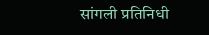सांगली प्रतिनिधी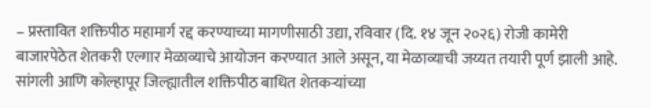– प्रस्तावित शक्तिपीठ महामार्ग रद्द करण्याच्या मागणीसाठी उद्या, रविवार (दि. १४ जून २०२६) रोजी कामेरी बाजारपेठेत शेतकरी एल्गार मेळाव्याचे आयोजन करण्यात आले असून, या मेळाव्याची जय्यत तयारी पूर्ण झाली आहे. सांगली आणि कोल्हापूर जिल्ह्यातील शक्तिपीठ बाधित शेतकऱ्यांच्या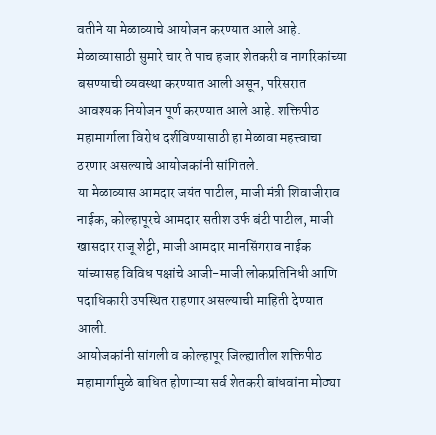वतीने या मेळाव्याचे आयोजन करण्यात आले आहे.
मेळाव्यासाठी सुमारे चार ते पाच हजार शेतकरी व नागरिकांच्या बसण्याची व्यवस्था करण्यात आली असून, परिसरात आवश्यक नियोजन पूर्ण करण्यात आले आहे. शक्तिपीठ महामार्गाला विरोध दर्शविण्यासाठी हा मेळावा महत्त्वाचा ठरणार असल्याचे आयोजकांनी सांगितले.
या मेळाव्यास आमदार जयंत पाटील, माजी मंत्री शिवाजीराव नाईक, कोल्हापूरचे आमदार सतीश उर्फ बंटी पाटील, माजी खासदार राजू शेट्टी, माजी आमदार मानसिंगराव नाईक यांच्यासह विविध पक्षांचे आजी-माजी लोकप्रतिनिधी आणि पदाधिकारी उपस्थित राहणार असल्याची माहिती देण्यात आली.
आयोजकांनी सांगली व कोल्हापूर जिल्ह्यातील शक्तिपीठ महामार्गामुळे बाधित होणाऱ्या सर्व शेतकरी बांधवांना मोठ्या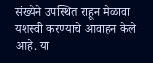संख्येने उपस्थित राहून मेळावा यशस्वी करण्याचे आवाहन केले आहे. या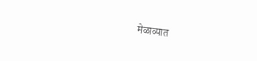मेळाव्यात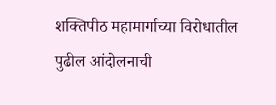शक्तिपीठ महामार्गाच्या विरोधातील पुढील आंदोलनाची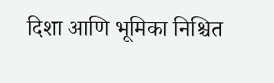दिशा आणि भूमिका निश्चित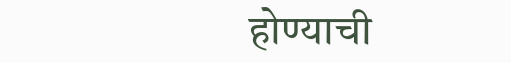होण्याची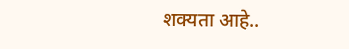शक्यता आहे..